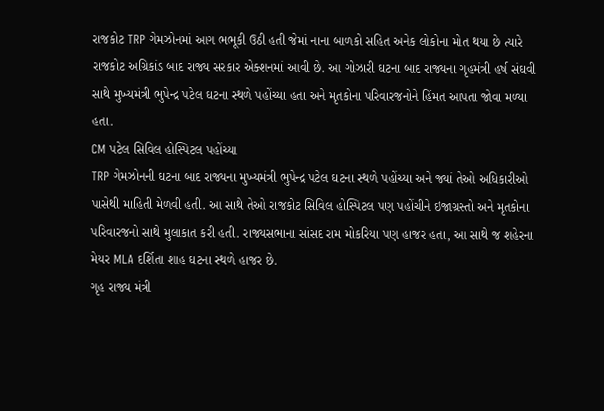રાજકોટ TRP ગેમઝોનમાં આગ ભભૂકી ઉઠી હતી જેમાં નાના બાળકો સહિત અનેક લોકોના મોત થયા છે ત્યારે રાજકોટ અગ્રિકાંડ બાદ રાજ્ય સરકાર એક્શનમાં આવી છે. આ ગોઝારી ઘટના બાદ રાજ્યના ગૃહમંત્રી હર્ષ સંઘવી સાથે મુખ્યમંત્રી ભુપેન્દ્ર પટેલ ઘટના સ્થળે પહોંચ્યા હતા અને મૃતકોના પરિવારજનોને હિંમત આપતા જોવા મળ્યા હતા.
CM પટેલ સિવિલ હોસ્પિટલ પહોંચ્યા
TRP ગેમઝોનની ઘટના બાદ રાજ્યના મુખ્યમંત્રી ભુપેન્દ્ર પટેલ ઘટના સ્થળે પહોંચ્યા અને જ્યાં તેઓ અધિકારીઓ પાસેથી માહિતી મેળવી હતી. આ સાથે તેઓ રાજકોટ સિવિલ હોસ્પિટલ પણ પહોંચીને ઇજાગ્રસ્તો અને મૃતકોના પરિવારજનો સાથે મુલાકાત કરી હતી. રાજ્યસભાના સાંસદ રામ મોકરિયા પણ હાજર હતા, આ સાથે જ શહેરના મેયર MLA દર્શિતા શાહ ઘટના સ્થળે હાજર છે.
ગૃહ રાજ્ય મંત્રી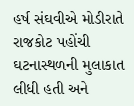હર્ષ સંઘવીએ મોડીરાતે રાજકોટ પહોંચી ઘટનાસ્થળની મુલાકાત લીધી હતી અને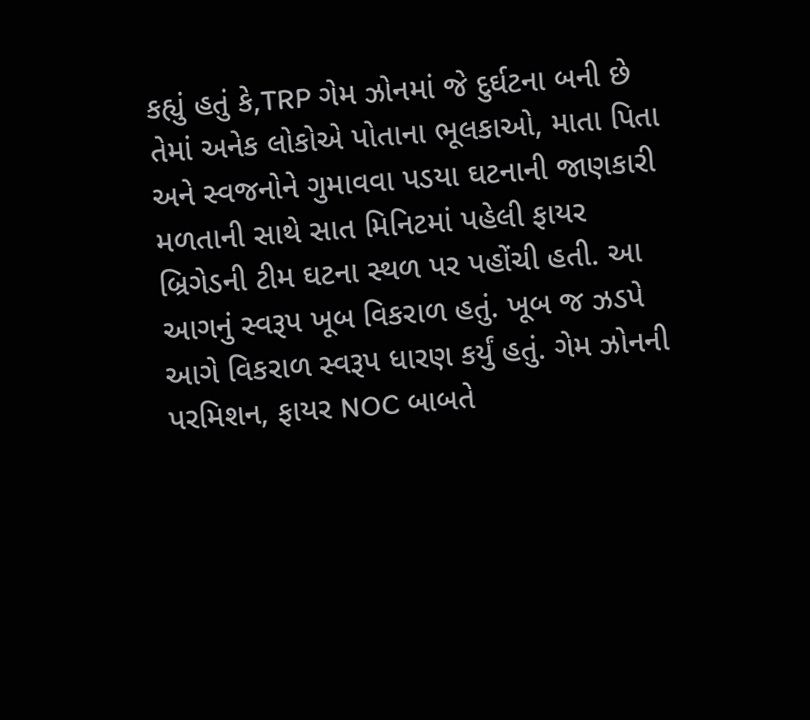કહ્યું હતું કે,TRP ગેમ ઝોનમાં જે દુર્ઘટના બની છે તેમાં અનેક લોકોએ પોતાના ભૂલકાઓ, માતા પિતા અને સ્વજનોને ગુમાવવા પડયા ઘટનાની જાણકારી મળતાની સાથે સાત મિનિટમાં પહેલી ફાયર બ્રિગેડની ટીમ ઘટના સ્થળ પર પહોંચી હતી. આ આગનું સ્વરૂપ ખૂબ વિકરાળ હતું. ખૂબ જ ઝડપે આગે વિકરાળ સ્વરૂપ ધારણ કર્યું હતું. ગેમ ઝોનની પરમિશન, ફાયર NOC બાબતે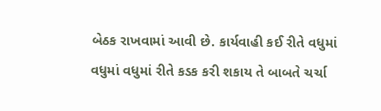બેઠક રાખવામાં આવી છે. કાર્યવાહી કઈ રીતે વધુમાં વધુમાં વધુમાં રીતે કડક કરી શકાય તે બાબતે ચર્ચા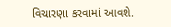વિચારણા કરવામાં આવશે.